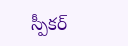స్పీకర్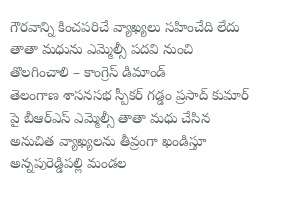గౌరవాన్ని కించపరిచే వ్యాఖ్యలు సహించేది లేదు
తాతా మధును ఎమ్మెల్సీ పదవి నుంచి తొలగించాలి – కాంగ్రెస్ డిమాండ్
తెలంగాణ శాసనసభ స్పీకర్ గడ్డం ప్రసాద్ కుమార్ పై బీఆర్ఎస్ ఎమ్మెల్సీ తాతా మధు చేసిన అనుచిత వ్యాఖ్యలను తీవ్రంగా ఖండిస్తూ అన్నపురెడ్డిపల్లి మండల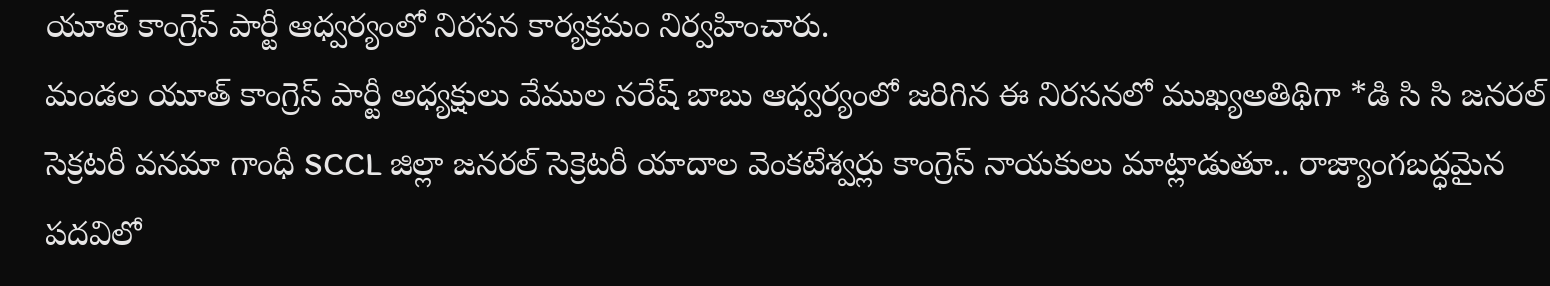యూత్ కాంగ్రెస్ పార్టీ ఆధ్వర్యంలో నిరసన కార్యక్రమం నిర్వహించారు.
మండల యూత్ కాంగ్రెస్ పార్టీ అధ్యక్షులు వేముల నరేష్ బాబు ఆధ్వర్యంలో జరిగిన ఈ నిరసనలో ముఖ్యఅతిథిగా *డి సి సి జనరల్ సెక్రటరీ వనమా గాంధీ SCCL జిల్లా జనరల్ సెక్రెటరీ యాదాల వెంకటేశ్వర్లు కాంగ్రెస్ నాయకులు మాట్లాడుతూ.. రాజ్యాంగబద్ధమైన పదవిలో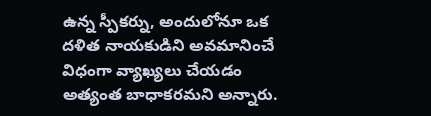ఉన్న స్పీకర్ను, అందులోనూ ఒక దళిత నాయకుడిని అవమానించే విధంగా వ్యాఖ్యలు చేయడం అత్యంత బాధాకరమని అన్నారు.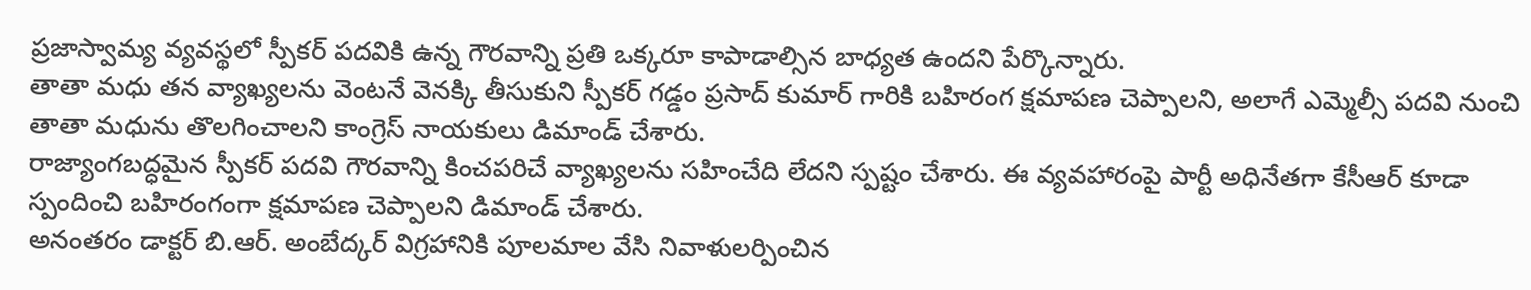ప్రజాస్వామ్య వ్యవస్థలో స్పీకర్ పదవికి ఉన్న గౌరవాన్ని ప్రతి ఒక్కరూ కాపాడాల్సిన బాధ్యత ఉందని పేర్కొన్నారు.
తాతా మధు తన వ్యాఖ్యలను వెంటనే వెనక్కి తీసుకుని స్పీకర్ గడ్డం ప్రసాద్ కుమార్ గారికి బహిరంగ క్షమాపణ చెప్పాలని, అలాగే ఎమ్మెల్సీ పదవి నుంచి తాతా మధును తొలగించాలని కాంగ్రెస్ నాయకులు డిమాండ్ చేశారు.
రాజ్యాంగబద్ధమైన స్పీకర్ పదవి గౌరవాన్ని కించపరిచే వ్యాఖ్యలను సహించేది లేదని స్పష్టం చేశారు. ఈ వ్యవహారంపై పార్టీ అధినేతగా కేసీఆర్ కూడా స్పందించి బహిరంగంగా క్షమాపణ చెప్పాలని డిమాండ్ చేశారు.
అనంతరం డాక్టర్ బి.ఆర్. అంబేద్కర్ విగ్రహానికి పూలమాల వేసి నివాళులర్పించిన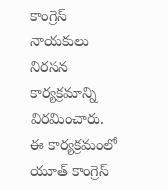కాంగ్రెస్ నాయకులు నిరసన కార్యక్రమాన్ని విరమించారు.
ఈ కార్యక్రమంలో యూత్ కాంగ్రెస్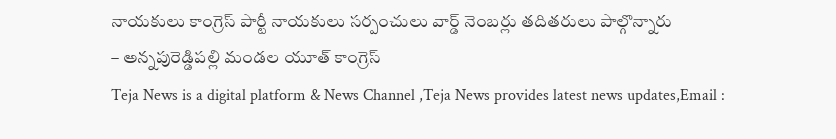నాయకులు కాంగ్రెస్ పార్టీ నాయకులు సర్పంచులు వార్డ్ నెంబర్లు తదితరులు పాల్గొన్నారు
– అన్నపురెడ్డిపల్లి మండల యూత్ కాంగ్రెస్
Teja News is a digital platform & News Channel ,Teja News provides latest news updates,Email :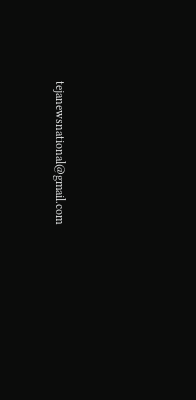tejanewsnational@gmail.com